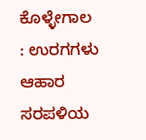ಕೊಳ್ಳೇಗಾಲ : ಉರಗಗಳು ಆಹಾರ ಸರಪಳಿಯ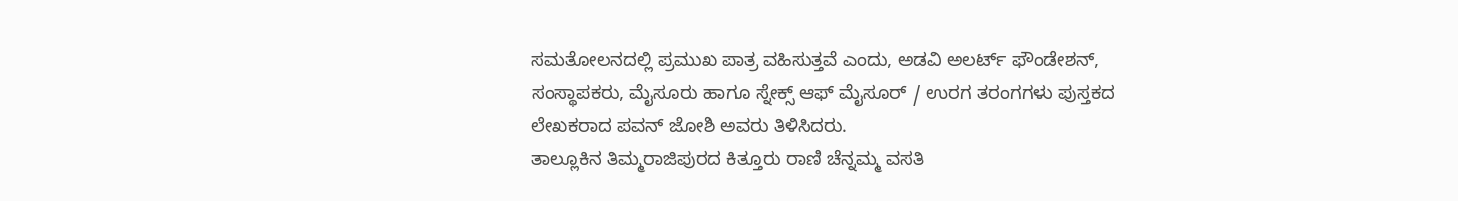ಸಮತೋಲನದಲ್ಲಿ ಪ್ರಮುಖ ಪಾತ್ರ ವಹಿಸುತ್ತವೆ ಎಂದು, ಅಡವಿ ಅಲರ್ಟ್ ಫೌಂಡೇಶನ್, ಸಂಸ್ಥಾಪಕರು, ಮೈಸೂರು ಹಾಗೂ ಸ್ನೇಕ್ಸ್ ಆಫ್ ಮೈಸೂರ್ / ಉರಗ ತರಂಗಗಳು ಪುಸ್ತಕದ ಲೇಖಕರಾದ ಪವನ್ ಜೋಶಿ ಅವರು ತಿಳಿಸಿದರು.
ತಾಲ್ಲೂಕಿನ ತಿಮ್ಮರಾಜಿಪುರದ ಕಿತ್ತೂರು ರಾಣಿ ಚೆನ್ನಮ್ಮ ವಸತಿ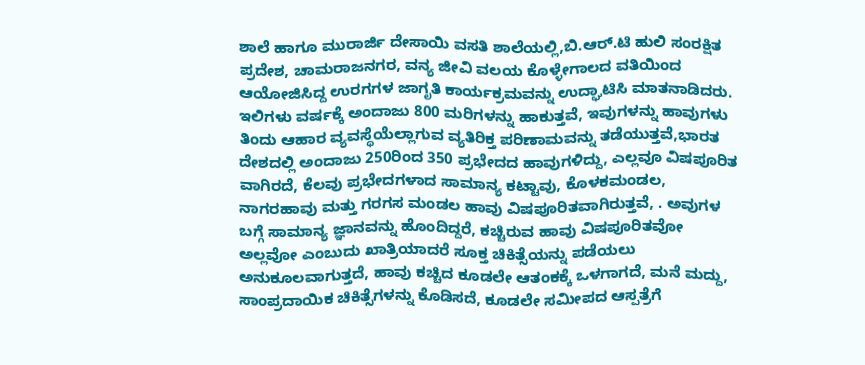ಶಾಲೆ ಹಾಗೂ ಮುರಾರ್ಜಿ ದೇಸಾಯಿ ವಸತಿ ಶಾಲೆಯಲ್ಲಿ,ಬಿ.ಆರ್.ಟಿ ಹುಲಿ ಸಂರಕ್ಷಿತ ಪ್ರದೇಶ, ಚಾಮರಾಜನಗರ, ವನ್ಯ ಜೀವಿ ವಲಯ ಕೊಳ್ಳೇಗಾಲದ ವತಿಯಿಂದ ಆಯೋಜಿಸಿದ್ದ ಉರಗಗಳ ಜಾಗೃತಿ ಕಾರ್ಯಕ್ರಮವನ್ನು ಉದ್ಘಾಟಿಸಿ ಮಾತನಾಡಿದರು. ಇಲಿಗಳು ವರ್ಷಕ್ಕೆ ಅಂದಾಜು 800 ಮರಿಗಳನ್ನು ಹಾಕುತ್ತವೆ, ಇವುಗಳನ್ನು ಹಾವುಗಳು ತಿಂದು ಆಹಾರ ವ್ಯವಸ್ಥೆಯೆಲ್ಲಾಗುವ ವ್ಯತಿರಿಕ್ತ ಪರಿಣಾಮವನ್ನು ತಡೆಯುತ್ತವೆ,ಭಾರತ ದೇಶದಲ್ಲಿ ಅಂದಾಜು 250ರಿಂದ 350 ಪ್ರಭೇದದ ಹಾವುಗಳಿದ್ದು, ಎಲ್ಲವೂ ವಿಷಪೂರಿತ ವಾಗಿರದೆ, ಕೆಲವು ಪ್ರಭೇದಗಳಾದ ಸಾಮಾನ್ಯ ಕಟ್ಟಾವು, ಕೊಳಕಮಂಡಲ, ನಾಗರಹಾವು ಮತ್ತು ಗರಗಸ ಮಂಡಲ ಹಾವು ವಿಷಪೂರಿತವಾಗಿರುತ್ತವೆ, . ಅವುಗಳ ಬಗ್ಗೆ ಸಾಮಾನ್ಯ ಜ್ಞಾನವನ್ನು ಹೊಂದಿದ್ದರೆ, ಕಚ್ಚಿರುವ ಹಾವು ವಿಷಪೂರಿತವೋ ಅಲ್ಲವೋ ಎಂಬುದು ಖಾತ್ರಿಯಾದರೆ ಸೂಕ್ತ ಚಿಕಿತ್ಸೆಯನ್ನು ಪಡೆಯಲು ಅನುಕೂಲವಾಗುತ್ತದೆ, ಹಾವು ಕಚ್ಚಿದ ಕೂಡಲೇ ಆತಂಕಕ್ಕೆ ಒಳಗಾಗದೆ, ಮನೆ ಮದ್ದು, ಸಾಂಪ್ರದಾಯಿಕ ಚಿಕಿತ್ಸೆಗಳನ್ನು ಕೊಡಿಸದೆ, ಕೂಡಲೇ ಸಮೀಪದ ಆಸ್ಪತ್ರೆಗೆ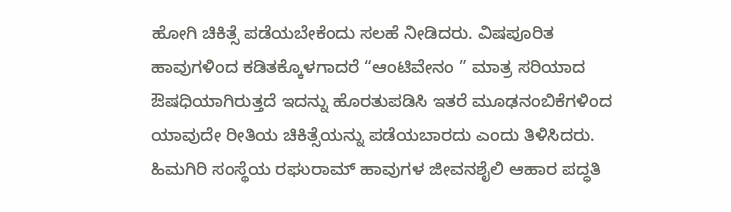ಹೋಗಿ ಚಿಕಿತ್ಸೆ ಪಡೆಯಬೇಕೆಂದು ಸಲಹೆ ನೀಡಿದರು. ವಿಷಪೂರಿತ ಹಾವುಗಳಿಂದ ಕಡಿತಕ್ಕೊಳಗಾದರೆ “ಆಂಟಿವೇನಂ ” ಮಾತ್ರ ಸರಿಯಾದ ಔಷಧಿಯಾಗಿರುತ್ತದೆ ಇದನ್ನು ಹೊರತುಪಡಿಸಿ ಇತರೆ ಮೂಢನಂಬಿಕೆಗಳಿಂದ ಯಾವುದೇ ರೀತಿಯ ಚಿಕಿತ್ಸೆಯನ್ನು ಪಡೆಯಬಾರದು ಎಂದು ತಿಳಿಸಿದರು. ಹಿಮಗಿರಿ ಸಂಸ್ಥೆಯ ರಘುರಾಮ್ ಹಾವುಗಳ ಜೀವನಶೈಲಿ ಆಹಾರ ಪದ್ಧತಿ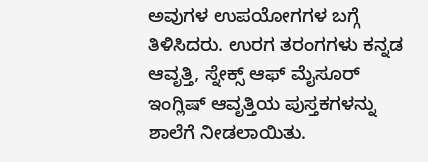ಅವುಗಳ ಉಪಯೋಗಗಳ ಬಗ್ಗೆ ತಿಳಿಸಿದರು. ಉರಗ ತರಂಗಗಳು ಕನ್ನಡ ಆವೃತ್ತಿ, ಸ್ನೇಕ್ಸ್ ಆಫ್ ಮೈಸೂರ್ ಇಂಗ್ಲಿಷ್ ಆವೃತ್ತಿಯ ಪುಸ್ತಕಗಳನ್ನು ಶಾಲೆಗೆ ನೀಡಲಾಯಿತು.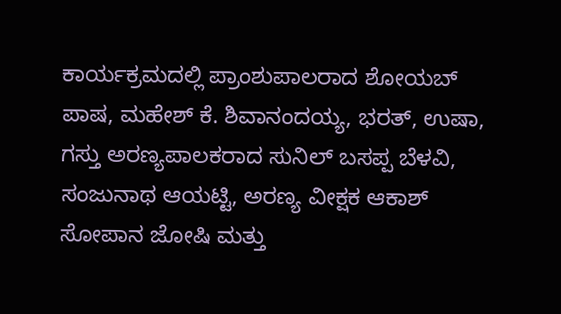ಕಾರ್ಯಕ್ರಮದಲ್ಲಿ ಪ್ರಾಂಶುಪಾಲರಾದ ಶೋಯಬ್ ಪಾಷ, ಮಹೇಶ್ ಕೆ. ಶಿವಾನಂದಯ್ಯ, ಭರತ್, ಉಷಾ, ಗಸ್ತು ಅರಣ್ಯಪಾಲಕರಾದ ಸುನಿಲ್ ಬಸಪ್ಪ ಬೆಳವಿ,
ಸಂಜುನಾಥ ಆಯಟ್ಟಿ, ಅರಣ್ಯ ವೀಕ್ಷಕ ಆಕಾಶ್ ಸೋಪಾನ ಜೋಷಿ ಮತ್ತು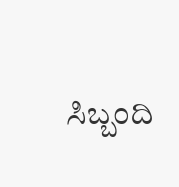ಸಿಬ್ಬಂದಿ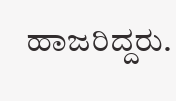ಹಾಜರಿದ್ದರು.